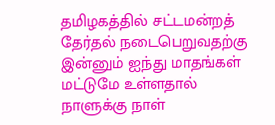தமிழகத்தில் சட்டமன்றத் தேர்தல் நடைபெறுவதற்கு இன்னும் ஐந்து மாதங்கள் மட்டுமே உள்ளதால் நாளுக்கு நாள்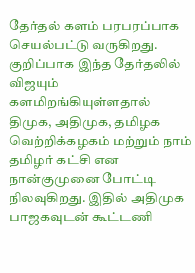தேர்தல் களம் பரபரப்பாக செயல்பட்டு வருகிறது. குறிப்பாக இந்த தேர்தலில் விஜயும் களமிறங்கியுள்ளதால் திமுக, அதிமுக, தமிழக வெற்றிக்கழகம் மற்றும் நாம் தமிழர் கட்சி என நான்குமுனை போட்டி நிலவுகிறது. இதில் அதிமுக பாஜகவுடன் கூட்டணி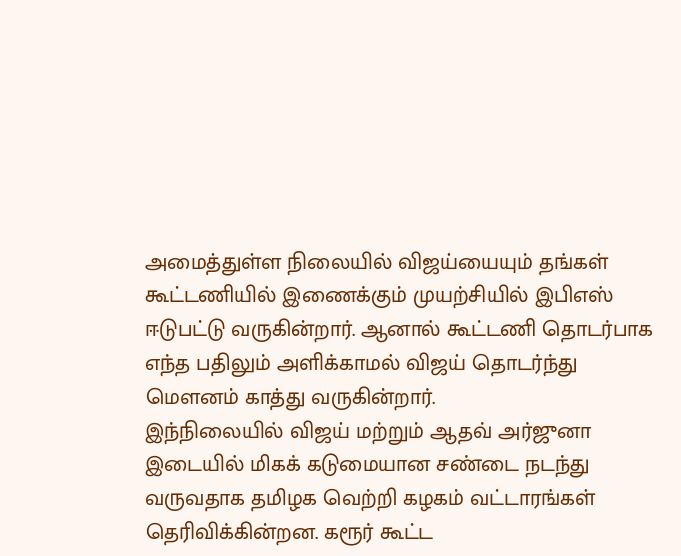அமைத்துள்ள நிலையில் விஜய்யையும் தங்கள் கூட்டணியில் இணைக்கும் முயற்சியில் இபிஎஸ் ஈடுபட்டு வருகின்றார். ஆனால் கூட்டணி தொடர்பாக எந்த பதிலும் அளிக்காமல் விஜய் தொடர்ந்து மௌனம் காத்து வருகின்றார்.
இந்நிலையில் விஜய் மற்றும் ஆதவ் அர்ஜுனா இடையில் மிகக் கடுமையான சண்டை நடந்து வருவதாக தமிழக வெற்றி கழகம் வட்டாரங்கள் தெரிவிக்கின்றன. கரூர் கூட்ட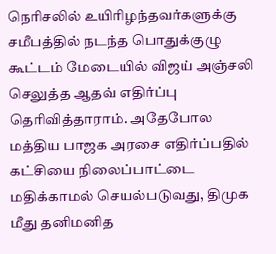நெரிசலில் உயிரிழந்தவர்களுக்கு சமீபத்தில் நடந்த பொதுக்குழு கூட்டம் மேடையில் விஜய் அஞ்சலி செலுத்த ஆதவ் எதிர்ப்பு தெரிவித்தாராம். அதேபோல மத்திய பாஜக அரசை எதிர்ப்பதில் கட்சியை நிலைப்பாட்டை மதிக்காமல் செயல்படுவது, திமுக மீது தனிமனித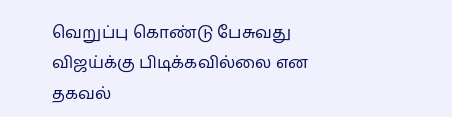வெறுப்பு கொண்டு பேசுவது விஜய்க்கு பிடிக்கவில்லை என தகவல்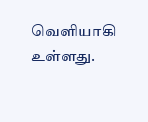வெளியாகி உள்ளது.